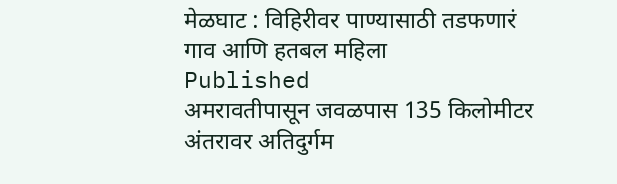मेळघाट : विहिरीवर पाण्यासाठी तडफणारं गाव आणि हतबल महिला
Published
अमरावतीपासून जवळपास 135 किलोमीटर अंतरावर अतिदुर्गम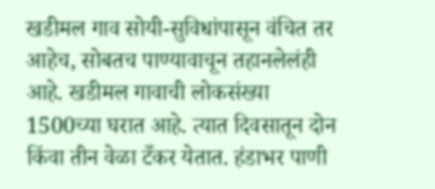खडीमल गाव सोयी-सुविधांपासून वंचित तर आहेच, सोबतच पाण्यावाचून तहानलेलंही आहे. खडीमल गावाची लोकसंख्या 1500च्या घरात आहे. त्यात दिवसातून दोन किंवा तीन वेळा टँकर येतात. हंडाभर पाणी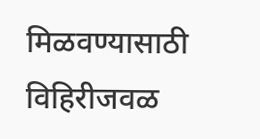मिळवण्यासाठी विहिरीजवळ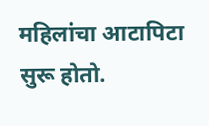महिलांचा आटापिटा सुरू होतो.